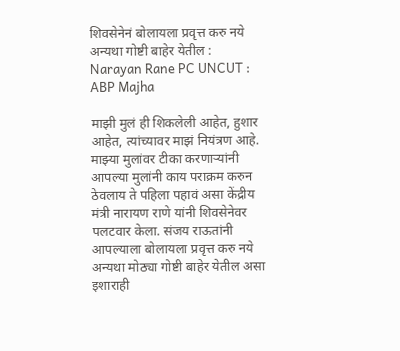शिवसेनेनं बोलायला प्रवृत्त करु नये अन्यथा गोष्टी बाहेर येतील : Narayan Rane PC UNCUT : ABP Majha

माझी मुलं ही शिकलेली आहेत, हुशार आहेत, त्यांच्यावर माझं नियंत्रण आहे. माझ्या मुलांवर टीका करणाऱ्यांनी आपल्या मुलांनी काय पराक्रम करुन ठेवलाय ते पहिला पहावं असा केंद्रीय मंत्री नारायण राणे यांनी शिवसेनेवर पलटवार केला. संजय राऊतांनी आपल्याला बोलायला प्रवृत्त करु नये अन्यथा मोठ्या गोष्टी बाहेर येतील असा इशाराही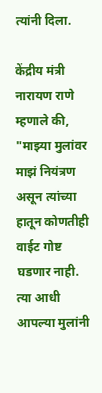त्यांनी दिला.

केंद्रीय मंत्री नारायण राणे म्हणाले की, "माझ्या मुलांवर माझं नियंत्रण असून त्यांच्या हातून कोणतीही वाईट गोष्ट घडणार नाही. त्या आधी आपल्या मुलांनी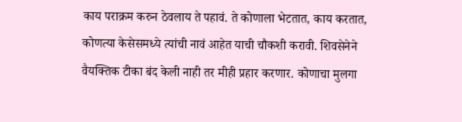काय पराक्रम करुन ठेवलाय ते पहावं. ते कोणाला भेटतात, काय करतात, कोणत्या केसेसमध्ये त्यांची नावं आहेत याची चौकशी करावी. शिवसेनेने वैयक्तिक टीका बंद केली नाही तर मीही प्रहार करणार. कोणाचा मुलगा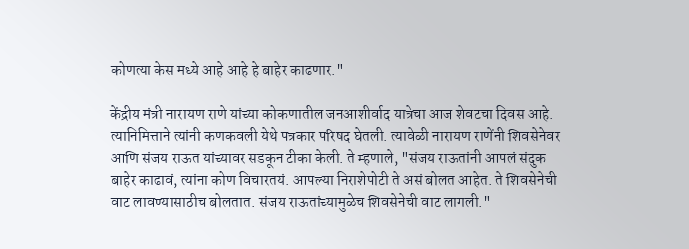कोणत्या केस मध्ये आहे आहे हे बाहेर काढणार."

केंद्रीय मंत्री नारायण राणे यांच्या कोकणातील जनआशीर्वाद यात्रेचा आज शेवटचा दिवस आहे. त्यानिमित्ताने त्यांनी कणकवली येथे पत्रकार परिषद घेतली. त्यावेळी नारायण राणेंनी शिवसेनेवर आणि संजय राऊत यांच्यावर सडकून टीका केली. ते म्हणाले, "संजय राऊतांनी आपलं संदुक बाहेर काढावं, त्यांना कोण विचारतयं. आपल्या निराशेपोटी ते असं बोलत आहेत. ते शिवसेनेची वाट लावण्यासाठीच बोलतात. संजय राऊतांच्यामुळेच शिवसेनेची वाट लागली."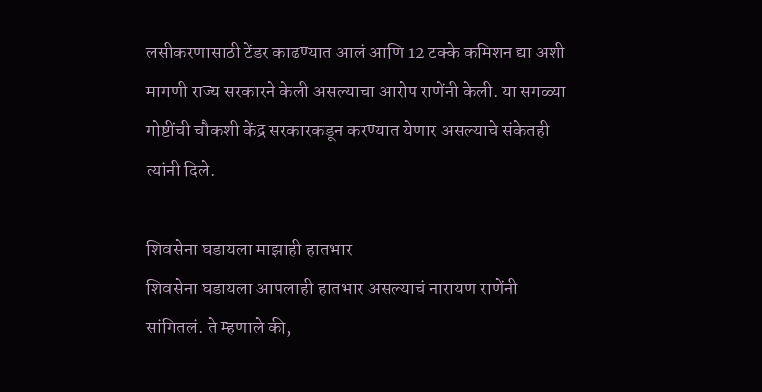लसीकरणासाठी टेंडर काढण्यात आलं आणि 12 टक्के कमिशन द्या अशी मागणी राज्य सरकारने केली असल्याचा आरोप राणेंनी केली. या सगळ्या गोष्टींची चौकशी केंद्र सरकारकडून करण्यात येणार असल्याचे संकेतही त्यांनी दिले.

शिवसेना घडायला माझाही हातभार
शिवसेना घडायला आपलाही हातभार असल्याचं नारायण राणेंनी सांगितलं. ते म्हणाले की,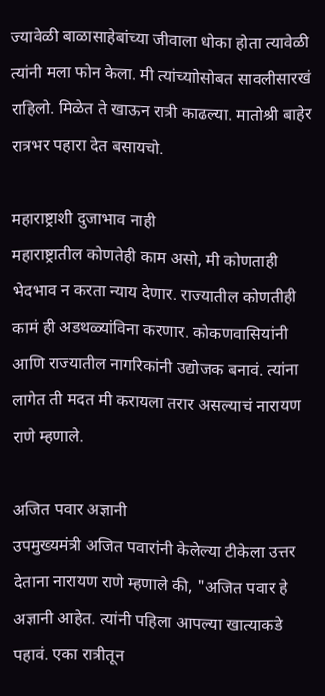ज्यावेळी बाळासाहेबांच्या जीवाला धोका होता त्यावेळी त्यांनी मला फोन केला. मी त्यांच्याोसोबत सावलीसारखं राहिलो. मिळेत ते खाऊन रात्री काढल्या. मातोश्री बाहेर रात्रभर पहारा देत बसायचो.

महाराष्ट्राशी दुजाभाव नाही
महाराष्ट्रातील कोणतेही काम असो, मी कोणताही भेदभाव न करता न्याय देणार. राज्यातील कोणतीही कामं ही अडथळ्यांविना करणार. कोकणवासियांनी आणि राज्यातील नागरिकांनी उद्योजक बनावं. त्यांना लागेत ती मदत मी करायला तरार असल्याचं नारायण राणे म्हणाले.

अजित पवार अज्ञानी
उपमुख्यमंत्री अजित पवारांनी केलेल्या टीकेला उत्तर देताना नारायण राणे म्हणाले की, "अजित पवार हे अज्ञानी आहेत. त्यांनी पहिला आपल्या खात्याकडे पहावं. एका रात्रीतून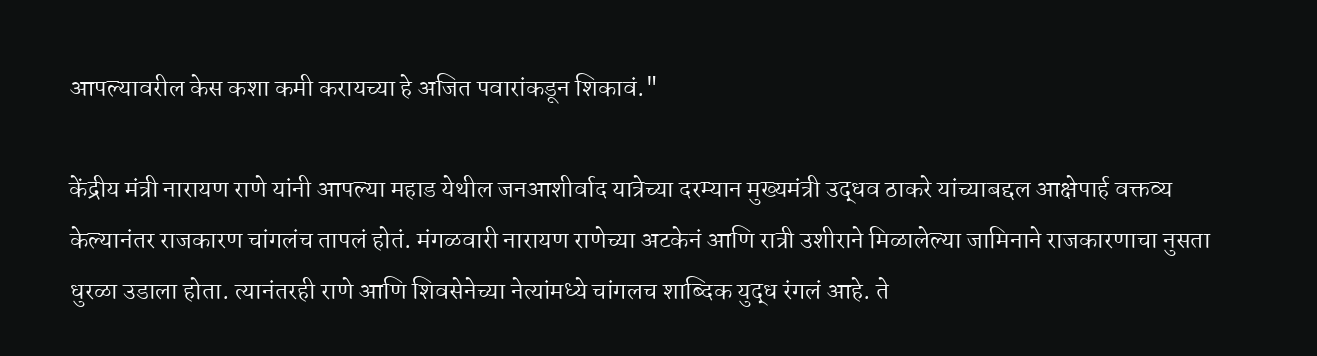आपल्यावरील केस कशा कमी करायच्या हे अजित पवारांकडून शिकावं."

केंद्रीय मंत्री नारायण राणे यांनी आपल्या महाड येथील जनआशीर्वाद यात्रेच्या दरम्यान मुख्यमंत्री उद्धव ठाकरे यांच्याबद्दल आक्षेपार्ह वक्तव्य केल्यानंतर राजकारण चांगलंच तापलं होतं. मंगळवारी नारायण राणेच्या अटकेनं आणि रात्री उशीराने मिळालेल्या जामिनाने राजकारणाचा नुसता धुरळा उडाला होता. त्यानंतरही राणे आणि शिवसेनेच्या नेत्यांमध्ये चांगलच शाब्दिक युद्ध रंगलं आहे. ते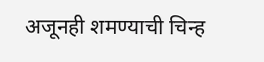अजूनही शमण्याची चिन्ह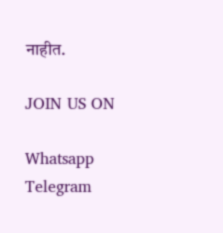नाहीत.

JOIN US ON

Whatsapp
Telegram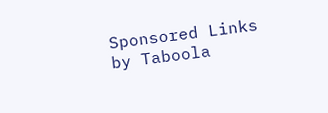Sponsored Links by Taboola